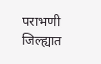पराभणी जिल्ह्यात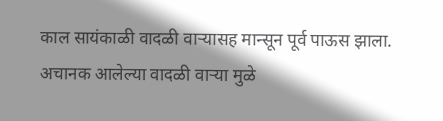काल सायंकाळी वादळी वाऱ्यासह मान्सून पूर्व पाऊस झाला. अचानक आलेल्या वादळी वाऱ्या मुळे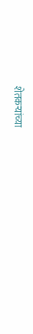शेतकऱ्यांच्या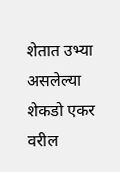शेतात उभ्या असलेल्या शेकडो एकर वरील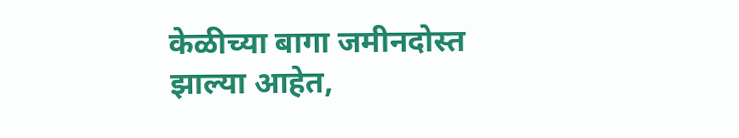केळीच्या बागा जमीनदोस्त झाल्या आहेत,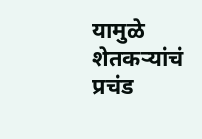यामुळे शेतकऱ्यांचं प्रचंड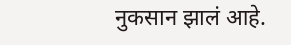नुकसान झालं आहे.